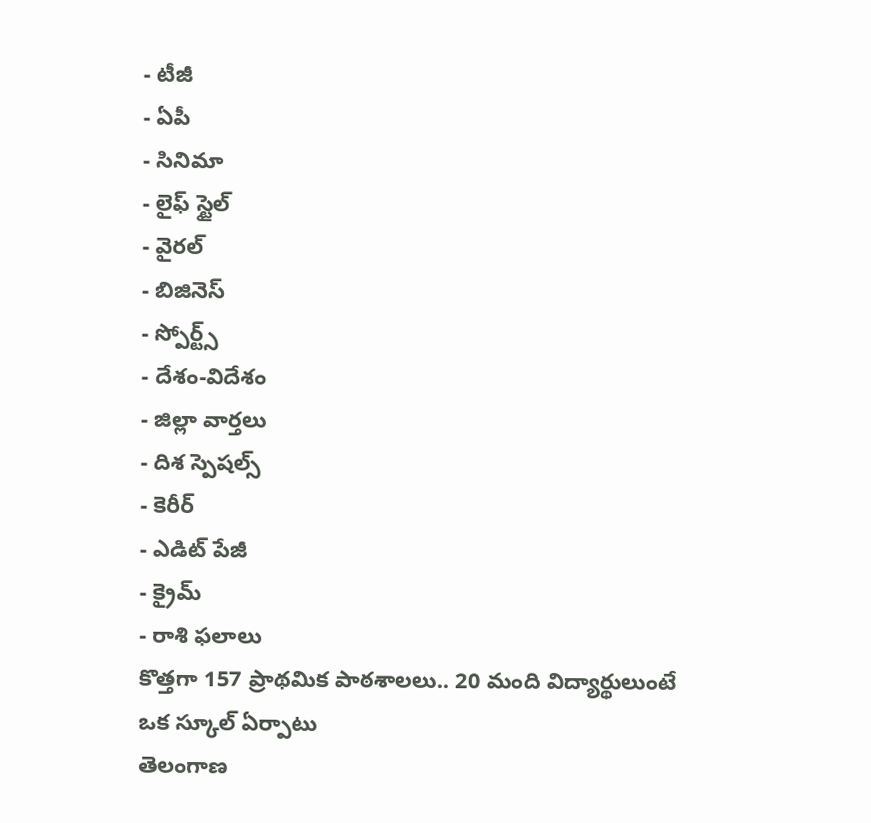- టీజీ
- ఏపీ
- సినిమా
- లైఫ్ స్టైల్
- వైరల్
- బిజినెస్
- స్పోర్ట్స్
- దేశం-విదేశం
- జిల్లా వార్తలు
- దిశ స్పెషల్స్
- కెరీర్
- ఎడిట్ పేజీ
- క్రైమ్
- రాశి ఫలాలు
కొత్తగా 157 ప్రాథమిక పాఠశాలలు.. 20 మంది విద్యార్థులుంటే ఒక స్కూల్ ఏర్పాటు
తెలంగాణ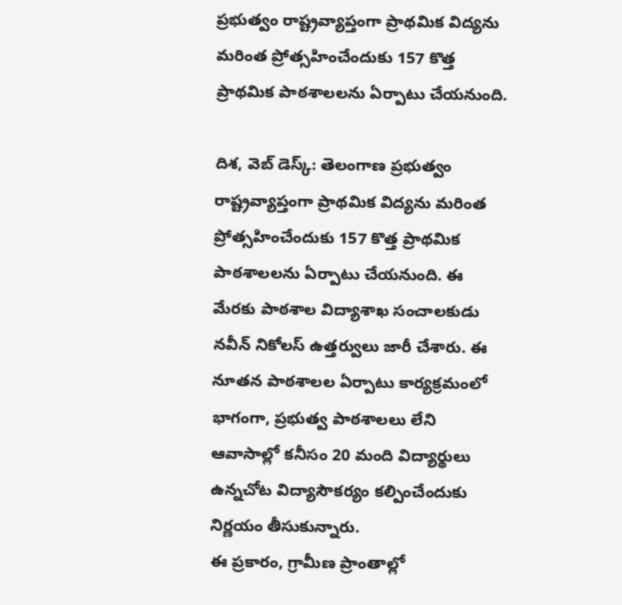ప్రభుత్వం రాష్ట్రవ్యాప్తంగా ప్రాథమిక విద్యను మరింత ప్రోత్సహించేందుకు 157 కొత్త ప్రాథమిక పాఠశాలలను ఏర్పాటు చేయనుంది.

దిశ, వెబ్ డెస్క్: తెలంగాణ ప్రభుత్వం రాష్ట్రవ్యాప్తంగా ప్రాథమిక విద్యను మరింత ప్రోత్సహించేందుకు 157 కొత్త ప్రాథమిక పాఠశాలలను ఏర్పాటు చేయనుంది. ఈ మేరకు పాఠశాల విద్యాశాఖ సంచాలకుడు నవీన్ నికోలస్ ఉత్తర్వులు జారీ చేశారు. ఈ నూతన పాఠశాలల ఏర్పాటు కార్యక్రమంలో భాగంగా, ప్రభుత్వ పాఠశాలలు లేని ఆవాసాల్లో కనీసం 20 మంది విద్యార్థులు ఉన్నచోట విద్యాసౌకర్యం కల్పించేందుకు నిర్ణయం తీసుకున్నారు.
ఈ ప్రకారం, గ్రామీణ ప్రాంతాల్లో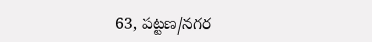63, పట్టణ/నగర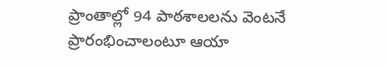ప్రాంతాల్లో 94 పాఠశాలలను వెంటనే ప్రారంభించాలంటూ ఆయా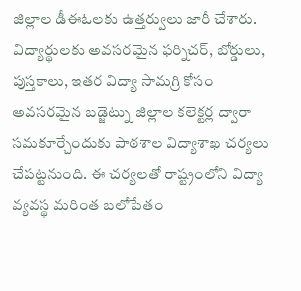జిల్లాల డీఈఓలకు ఉత్తర్వులు జారీ చేశారు. విద్యార్థులకు అవసరమైన ఫర్నిచర్, బోర్డులు, పుస్తకాలు, ఇతర విద్యా సామగ్రి కోసం అవసరమైన బడ్జెట్ను జిల్లాల కలెక్టర్ల ద్వారా సమకూర్చేందుకు పాఠశాల విద్యాశాఖ చర్యలు చేపట్టనుంది. ఈ చర్యలతో రాష్ట్రంలోని విద్యా వ్యవస్థ మరింత బలోపేతం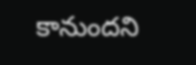కానుందని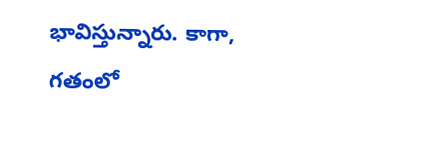భావిస్తున్నారు. కాగా, గతంలో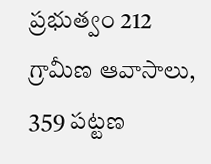ప్రభుత్వం 212 గ్రామీణ ఆవాసాలు, 359 పట్టణ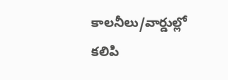కాలనీలు/వార్డుల్లో కలిపి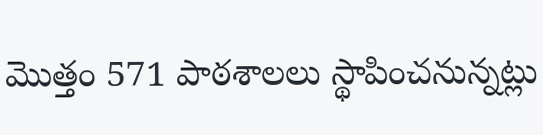మొత్తం 571 పాఠశాలలు స్థాపించనున్నట్లు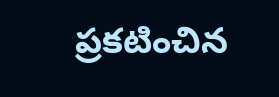ప్రకటించిన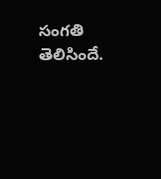సంగతి తెలిసిందే.